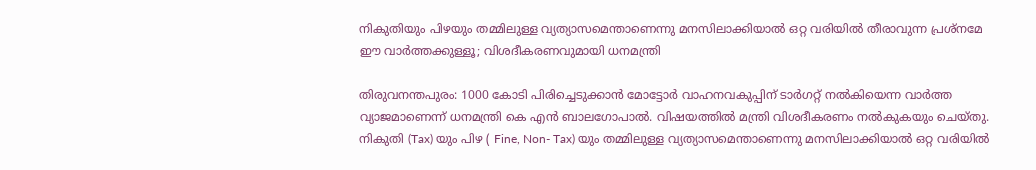നികുതിയും പിഴയും തമ്മിലുള്ള വ്യത്യാസമെന്താണെന്നു മനസിലാക്കിയാൽ ഒറ്റ വരിയിൽ തീരാവുന്ന പ്രശ്നമേ ഈ വാർത്തക്കുള്ളൂ; വിശദീകരണവുമായി ധനമന്ത്രി

തിരുവനന്തപുരം: 1000 കോടി പിരിച്ചെടുക്കാൻ മോട്ടോർ വാഹനവകുപ്പിന് ടാർഗറ്റ് നൽകിയെന്ന വാർത്ത വ്യാജമാണെന്ന് ധനമന്ത്രി കെ എൻ ബാലഗോപാൽ. വിഷയത്തിൽ മന്ത്രി വിശദീകരണം നൽകുകയും ചെയ്തു. നികുതി (Tax) യും പിഴ ( Fine, Non- Tax) യും തമ്മിലുള്ള വ്യത്യാസമെന്താണെന്നു മനസിലാക്കിയാൽ ഒറ്റ വരിയിൽ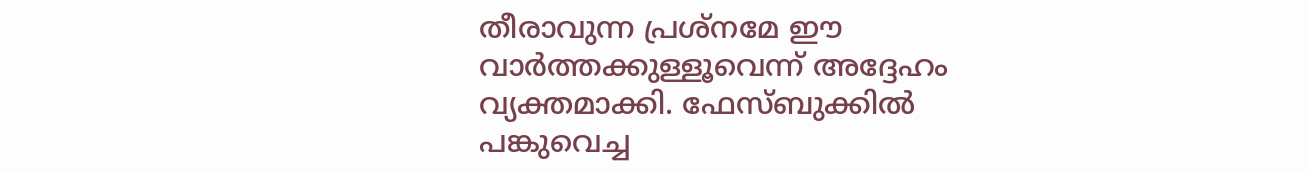തീരാവുന്ന പ്രശ്നമേ ഈ വാർത്തക്കുള്ളൂവെന്ന് അദ്ദേഹം വ്യക്തമാക്കി. ഫേസ്ബുക്കിൽ പങ്കുവെച്ച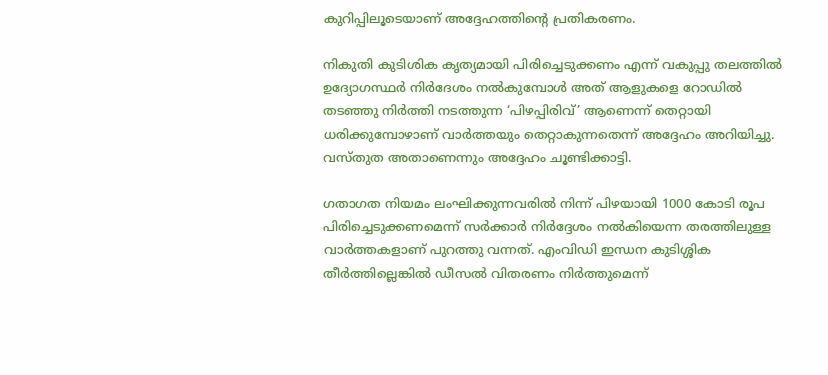കുറിപ്പിലൂടെയാണ് അദ്ദേഹത്തിന്റെ പ്രതികരണം.

നികുതി കുടിശിക കൃത്യമായി പിരിച്ചെടുക്കണം എന്ന് വകുപ്പു തലത്തിൽ ഉദ്യോഗസ്ഥർ നിർദേശം നൽകുമ്പോൾ അത് ആളുകളെ റോഡിൽ തടഞ്ഞു നിർത്തി നടത്തുന്ന ‘പിഴപ്പിരിവ്’ ആണെന്ന് തെറ്റായി ധരിക്കുമ്പോഴാണ് വാർത്തയും തെറ്റാകുന്നതെന്ന് അദ്ദേഹം അറിയിച്ചു. വസ്തുത അതാണെന്നും അദ്ദേഹം ചൂണ്ടിക്കാട്ടി.

ഗതാഗത നിയമം ലംഘിക്കുന്നവരിൽ നിന്ന് പിഴയായി 1000 കോടി രൂപ പിരിച്ചെടുക്കണമെന്ന് സർക്കാർ നിർദ്ദേശം നൽകിയെന്ന തരത്തിലുള്ള വാർത്തകളാണ് പുറത്തു വന്നത്. എംവിഡി ഇന്ധന കുടിശ്ശിക തീർത്തില്ലെങ്കിൽ ഡീസൽ വിതരണം നിർത്തുമെന്ന്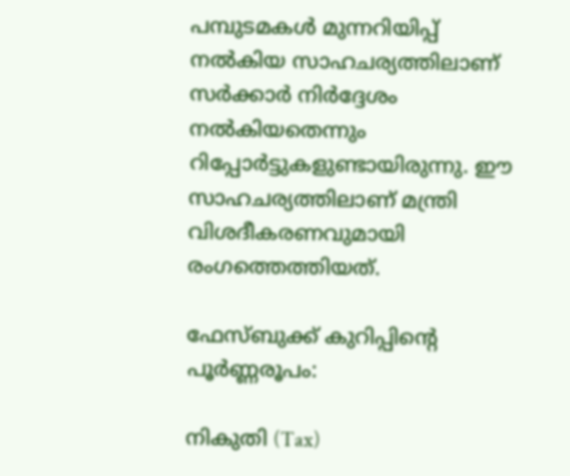പമ്പുടമകൾ മുന്നറിയിപ്പ് നൽകിയ സാഹചര്യത്തിലാണ് സർക്കാർ നിർദ്ദേശം നൽകിയതെന്നും റിപ്പോർട്ടുകളുണ്ടായിരുന്നു. ഈ സാഹചര്യത്തിലാണ് മന്ത്രി വിശദീകരണവുമായി രംഗത്തെത്തിയത്.

ഫേസ്ബുക്ക് കുറിപ്പിന്റെ പൂർണ്ണരൂപം:

നികുതി (Tax)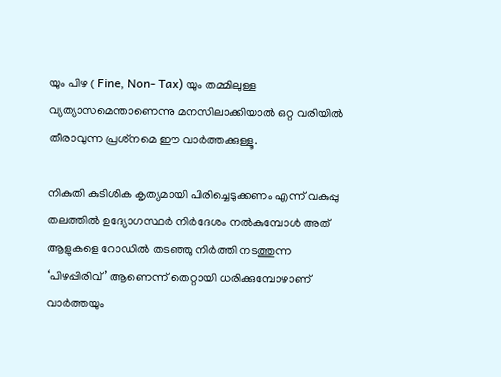യും പിഴ ( Fine, Non- Tax) യും തമ്മിലുള്ള വ്യത്യാസമെന്താണെന്നു മനസിലാക്കിയാൽ ഒറ്റ വരിയിൽ തീരാവുന്ന പ്രശ്‌നമെ ഈ വാർത്തക്കുള്ളൂ.

നികുതി കുടിശിക കൃത്യമായി പിരിച്ചെടുക്കണം എന്ന് വകുപ്പു തലത്തിൽ ഉദ്യോഗസ്ഥർ നിർദേശം നൽകുമ്പോൾ അത് ആളുകളെ റോഡിൽ തടഞ്ഞു നിർത്തി നടത്തുന്ന ‘പിഴപ്പിരിവ്’ ആണെന്ന് തെറ്റായി ധരിക്കുമ്പോഴാണ് വാർത്തയും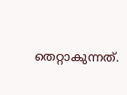തെറ്റാകുന്നത്.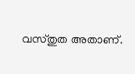വസ്തുത അതാണ്.